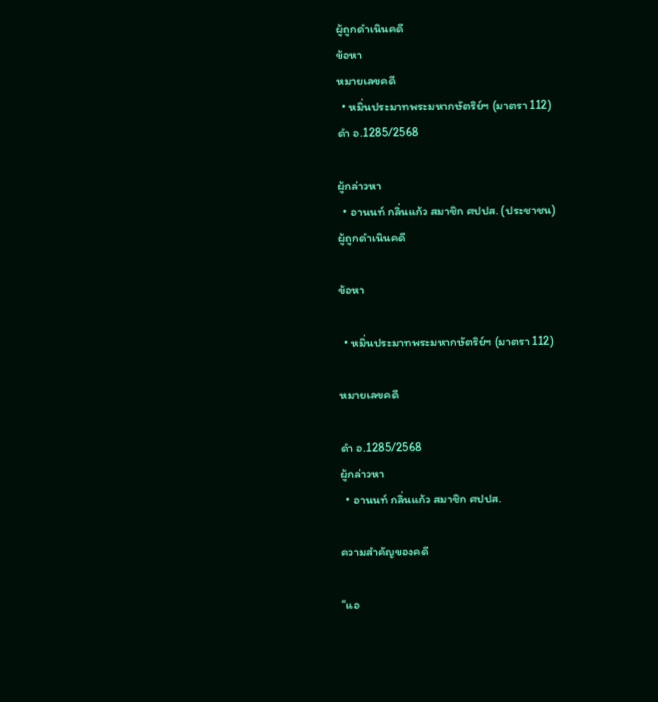ผู้ถูกดำเนินคดี
ข้อหา
หมายเลขคดี
  • หมิ่นประมาทพระมหากษัตริย์ฯ (มาตรา 112)
ดำ อ.1285/2568

ผู้กล่าวหา
  • อานนท์ กลิ่นแก้ว สมาชิก ศปปส. (ประชาชน)
ผู้ถูกดำเนินคดี

ข้อหา

  • หมิ่นประมาทพระมหากษัตริย์ฯ (มาตรา 112)

หมายเลขคดี

ดำ อ.1285/2568
ผู้กล่าวหา
  • อานนท์ กลิ่นแก้ว สมาชิก ศปปส.

ความสำคัญของคดี

“แอ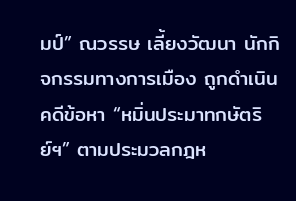มป์” ณวรรษ เลี้ยงวัฒนา นักกิจกรรมทางการเมือง ถูกดำเนินคดีข้อหา “หมิ่นประมาทกษัตริย์ฯ” ตามประมวลกฎห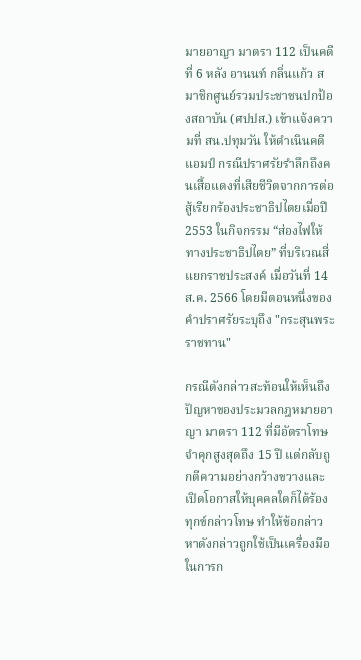มายอาญา มาตรา 112 เป็นคดีที่ 6 หลัง อานนท์ กลิ่นแก้ว สมาชิกศูนย์รวมประชาชนปกป้องสถาบัน (ศปปส.) เข้าแจ้งความที่ สน.ปทุมวัน ให้ดำเนินคดีแอมป์ กรณีปราศรัยรำลึกถึงคนเสื้อแดงที่เสียชีวิตจากการต่อสู้เรียกร้องประชาธิปไตยเมื่อปี 2553 ในกิจกรรม “ส่องไฟให้ทางประชาธิปไตย” ที่บริเวณสี่แยกราชประสงค์ เมื่อวันที่ 14 ส.ค. 2566 โดยมีตอนหนึ่งของคำปราศรัยระบุถึง "กระสุนพระราชทาน"

กรณีดังกล่าวสะท้อนให้เห็นถึงปัญหาของประมวลกฎหมายอาญา มาตรา 112 ที่มีอัตราโทษจำคุกสูงสุดถึง 15 ปี แต่กลับถูกตีความอย่างกว้างขวางและเปิดโอกาสให้บุคคลใดก็ได้ร้องทุกข์กล่าวโทษ ทำให้ข้อกล่าวหาดังกล่าวถูกใช้เป็นเครื่องมือในการก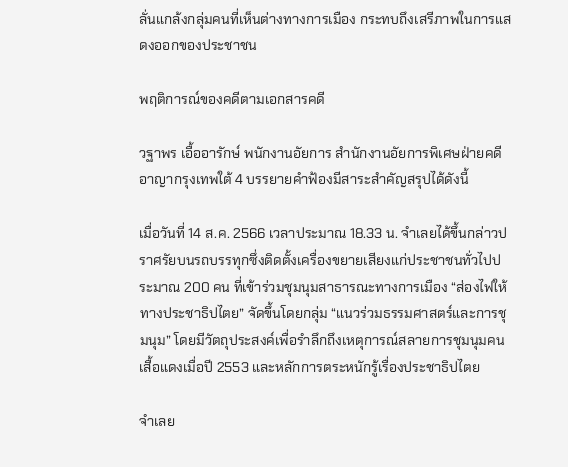ลั่นแกล้งกลุ่มคนที่เห็นต่างทางการเมือง กระทบถึงเสรีภาพในการแสดงออกของประชาชน

พฤติการณ์ของคดีตามเอกสารคดี

วฐาพร เอื้ออารักษ์ พนักงานอัยการ สำนักงานอัยการพิเศษฝ่ายคดีอาญากรุงเทพใต้ 4 บรรยายคำฟ้องมีสาระสำคัญสรุปได้ดังนี้

เมื่อวันที่ 14 ส.ค. 2566 เวลาประมาณ 18.33 น. จำเลยได้ขึ้นกล่าวปราศรัยบนรถบรรทุกซึ่งติดตั้งเครื่องขยายเสียงแก่ประชาชนทั่วไปประมาณ 200 คน ที่เข้าร่วมชุมนุมสาธารณะทางการเมือง “ส่องไฟให้ทางประชาธิปไตย” จัดขึ้นโดยกลุ่ม “แนวร่วมธรรมศาสตร์และการชุมนุม” โดยมีวัตถุประสงค์เพื่อรำลึกถึงเหตุการณ์สลายการชุมนุมคนเสื้อแดงเมื่อปี 2553 และหลักการตระหนักรู้เรื่องประชาธิปไตย

จำเลย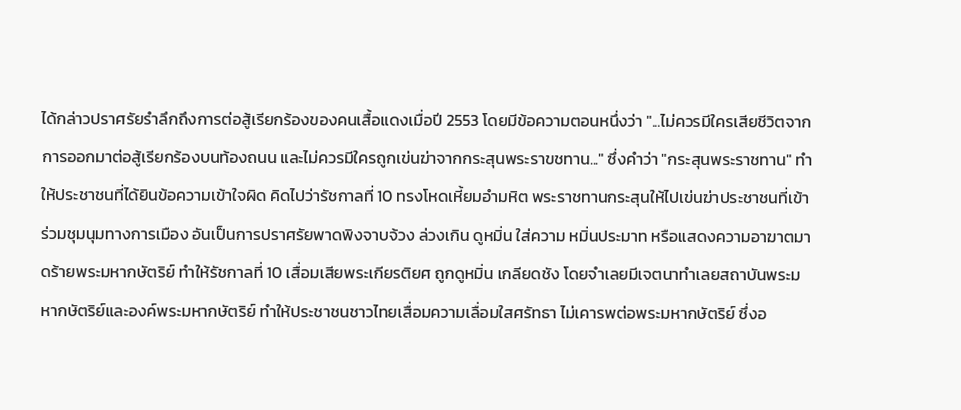ได้กล่าวปราศรัยรำลึกถึงการต่อสู้เรียกร้องของคนเสื้อแดงเมื่อปี 2553 โดยมีข้อความตอนหนึ่งว่า "...ไม่ควรมีใครเสียชีวิตจากการออกมาต่อสู้เรียกร้องบนท้องถนน และไม่ควรมีใครถูกเข่นฆ่าจากกระสุนพระราขชทาน..." ซึ่งคำว่า "กระสุนพระราชทาน" ทำให้ประชาชนที่ได้ยินข้อความเข้าใจผิด คิดไปว่ารัชกาลที่ 10 ทรงโหดเหี้ยมอำมหิต พระราชทานกระสุนให้ไปเข่นฆ่าประชาชนที่เข้าร่วมชุมนุมทางการเมือง อันเป็นการปราศรัยพาดพิงจาบจ้วง ล่วงเกิน ดูหมิ่น ใส่ความ หมิ่นประมาท หรือแสดงความอาฆาตมาดร้ายพระมหากษัตริย์ ทำให้รัชกาลที่ 10 เสื่อมเสียพระเกียรติยศ ถูกดูหมิ่น เกลียดชัง โดยจำเลยมีเจตนาทำเลยสถาบันพระมหากษัตริย์และองค์พระมหากษัตริย์ ทำให้ประชาชนชาวไทยเสื่อมความเลื่อมใสศรัทธา ไม่เคารพต่อพระมหากษัตริย์ ซึ่งอ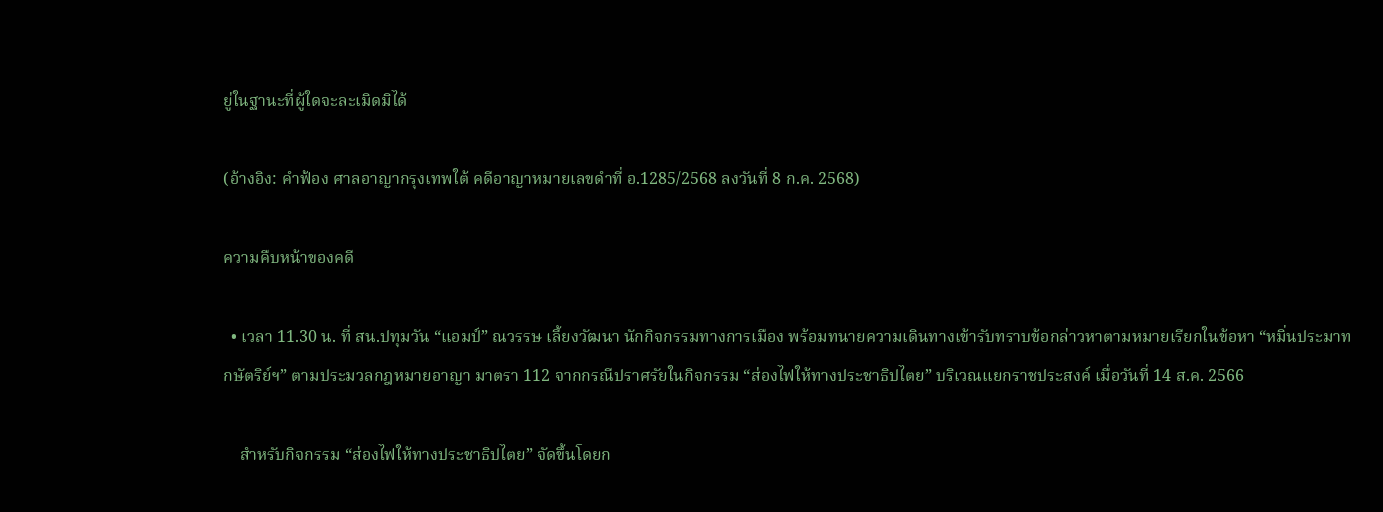ยู่ในฐานะที่ผู้ใดจะละเมิดมิได้

(อ้างอิง: คำฟ้อง ศาลอาญากรุงเทพใต้ คดีอาญาหมายเลขดำที่ อ.1285/2568 ลงวันที่ 8 ก.ค. 2568)

ความคืบหน้าของคดี

  • เวลา 11.30 น. ที่ สน.ปทุมวัน “แอมป์” ณวรรษ เลี้ยงวัฒนา นักกิจกรรมทางการเมือง พร้อมทนายความเดินทางเข้ารับทราบข้อกล่าวหาตามหมายเรียกในข้อหา “หมิ่นประมาทกษัตริย์ฯ” ตามประมวลกฎหมายอาญา มาตรา 112 จากกรณีปราศรัยในกิจกรรม “ส่องไฟให้ทางประชาธิปไตย” บริเวณแยกราชประสงค์ เมื่อวันที่ 14 ส.ค. 2566

    สำหรับกิจกรรม “ส่องไฟให้ทางประชาธิปไตย” จัดขึ้นโดยก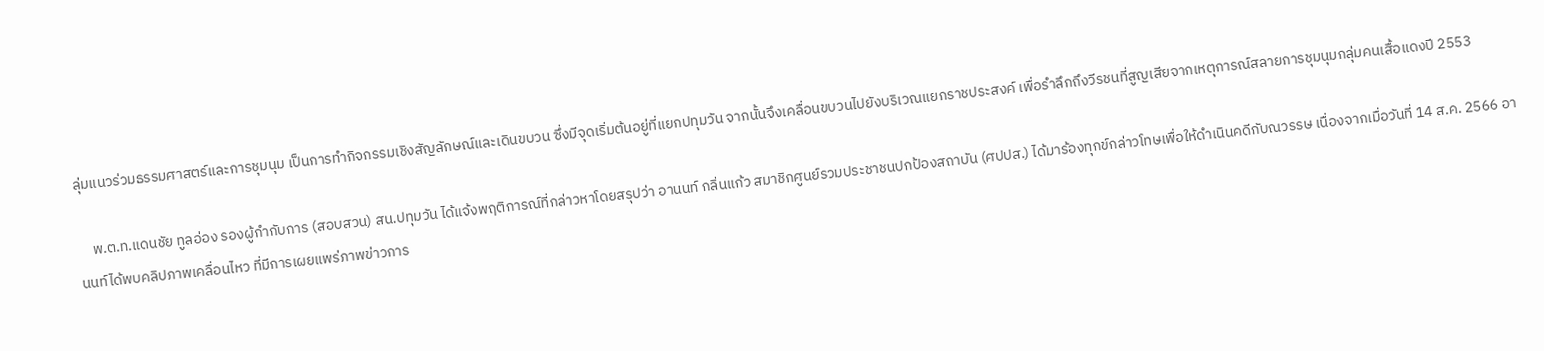ลุ่มแนวร่วมธรรมศาสตร์และการชุมนุม เป็นการทำกิจกรรมเชิงสัญลักษณ์และเดินขบวน ซึ่งมีจุดเริ่มต้นอยู่ที่แยกปทุมวัน จากนั้นจึงเคลื่อนขบวนไปยังบริเวณแยกราชประสงค์ เพื่อรำลึกถึงวีรชนที่สูญเสียจากเหตุการณ์สลายการชุมนุมกลุ่มคนเสื้อแดงปี 2553

    พ.ต.ท.แดนชัย ทูลอ่อง รองผู้กำกับการ (สอบสวน) สน.ปทุมวัน ได้แจ้งพฤติการณ์ที่กล่าวหาโดยสรุปว่า อานนท์ กลิ่นแก้ว สมาชิกศูนย์รวมประชาชนปกป้องสถาบัน (ศปปส.) ได้มาร้องทุกข์กล่าวโทษเพื่อให้ดำเนินคดีกับณวรรษ เนื่องจากเมื่อวันที่ 14 ส.ค. 2566 อานนท์ได้พบคลิปภาพเคลื่อนไหว ที่มีการเผยแพร่ภาพข่าวการ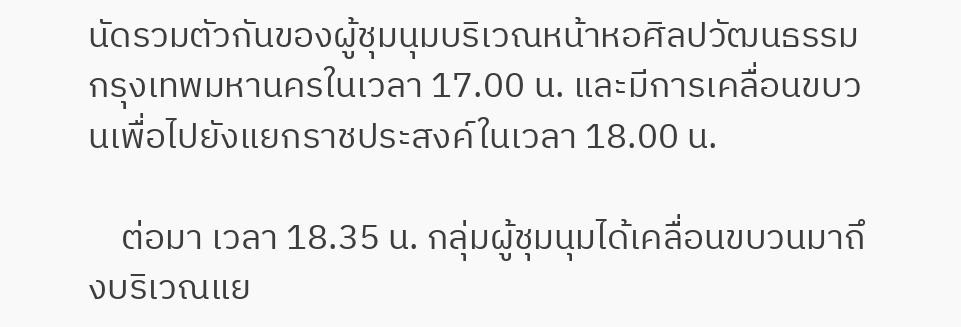นัดรวมตัวกันของผู้ชุมนุมบริเวณหน้าหอศิลปวัฒนธรรมกรุงเทพมหานครในเวลา 17.00 น. และมีการเคลื่อนขบวนเพื่อไปยังแยกราชประสงค์ในเวลา 18.00 น.

    ต่อมา เวลา 18.35 น. กลุ่มผู้ชุมนุมได้เคลื่อนขบวนมาถึงบริเวณแย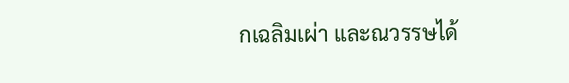กเฉลิมเผ่า และณวรรษได้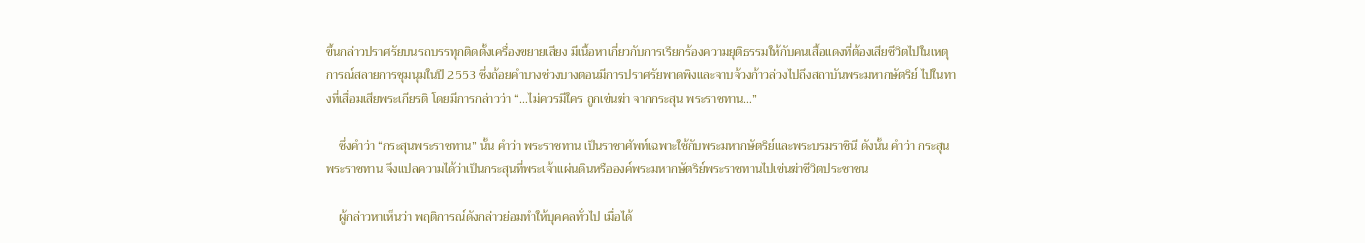ขึ้นกล่าวปราศรัยบนรถบรรทุกติดตั้งเครื่องขยายเสียง มีเนื้อหาเกี่ยวกับการเรียกร้องความยุติธรรมให้กับคนเสื้อแดงที่ต้องเสียชีวิตไปในเหตุการณ์สลายการชุมนุมในปี 2553 ซึ่งถ้อยคำบางช่วงบางตอนมีการปราศรัยพาดพิงและจาบจ้วงก้าวล่วงไปถึงสถาบันพระมหากษัตริย์ ไปในทางที่เสื่อมเสียพระเกียรติ โดยมีการกล่าวว่า “…ไม่ควรมีใคร ถูกเข่นฆ่า จากกระสุน พระราชทาน…”

    ซึ่งคำว่า “กระสุนพระราชทาน” นั้น คำว่า พระราชทาน เป็นราชาศัพท์เฉพาะใช้กับพระมหากษัตริย์และพระบรมราชินี ดังนั้น คำว่า กระสุนพระราชทาน จึงแปลความได้ว่าเป็นกระสุนที่พระเจ้าแผ่นดินหรือองค์พระมหากษัตริย์พระราชทานไปเข่นฆ่าชีวิตประชาชน

    ผู้กล่าวหาเห็นว่า พฤติการณ์ดังกล่าวย่อมทำให้บุคคลทั่วไป เมื่อได้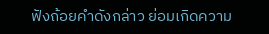ฟังถ้อยคำดังกล่าว ย่อมเกิดความ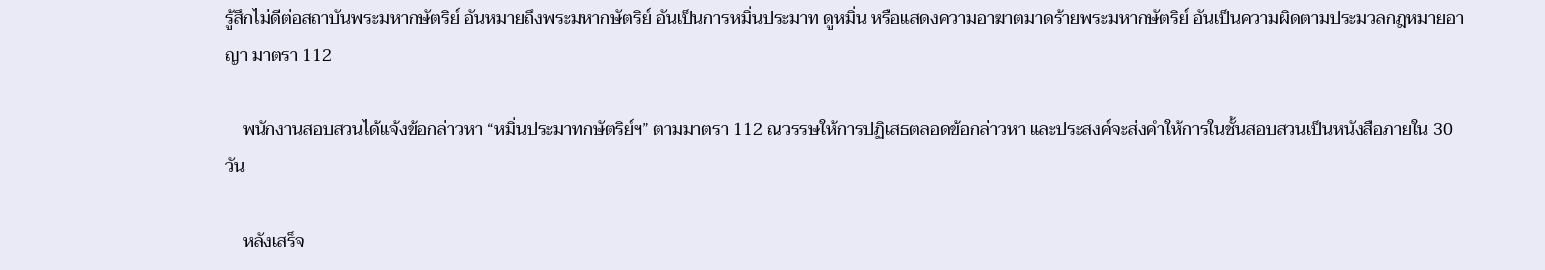รู้สึกไม่ดีต่อสถาบันพระมหากษัตริย์ อันหมายถึงพระมหากษัตริย์ อันเป็นการหมิ่นประมาท ดูหมิ่น หรือแสดงความอาฆาตมาดร้ายพระมหากษัตริย์ อันเป็นความผิดตามประมวลกฎหมายอาญา มาตรา 112

    พนักงานสอบสวนได้แจ้งข้อกล่าวหา “หมิ่นประมาทกษัตริย์ฯ” ตามมาตรา 112 ณวรรษให้การปฏิเสธตลอดข้อกล่าวหา และประสงค์จะส่งคำให้การในชั้นสอบสวนเป็นหนังสือภายใน 30 วัน

    หลังเสร็จ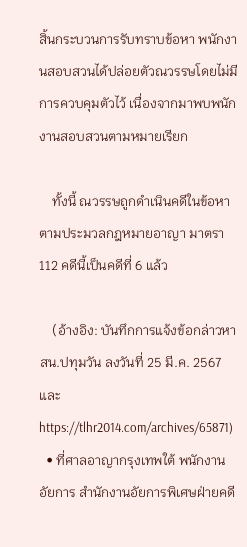สิ้นกระบวนการรับทราบข้อหา พนักงานสอบสวนได้ปล่อยตัวณวรรษโดยไม่มีการควบคุมตัวไว้ เนื่องจากมาพบพนักงานสอบสวนตามหมายเรียก

    ทั้งนี้ ณวรรษถูกดำเนินคดีในข้อหาตามประมวลกฎหมายอาญา มาตรา 112 คดีนี้เป็นคดีที่ 6 แล้ว

    (อ้างอิง: บันทึกการแจ้งข้อกล่าวหา สน.ปทุมวัน ลงวันที่ 25 มี.ค. 2567 และ https://tlhr2014.com/archives/65871)
  • ที่ศาลอาญากรุงเทพใต้ พนักงานอัยการ สำนักงานอัยการพิเศษฝ่ายคดี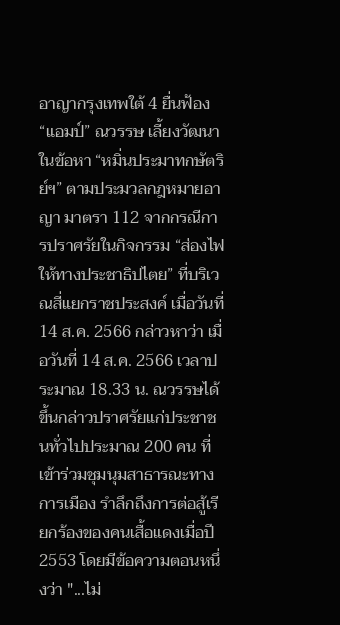อาญากรุงเทพใต้ 4 ยื่นฟ้อง “แอมป์” ณวรรษ เลี้ยงวัฒนา ในข้อหา “หมิ่นประมาทกษัตริย์ฯ” ตามประมวลกฎหมายอาญา มาตรา 112 จากกรณีการปราศรัยในกิจกรรม “ส่องไฟให้ทางประชาธิปไตย” ที่บริเวณสี่แยกราชประสงค์ เมื่อวันที่ 14 ส.ค. 2566 กล่าวหาว่า เมื่อวันที่ 14 ส.ค. 2566 เวลาประมาณ 18.33 น. ณวรรษได้ขึ้นกล่าวปราศรัยแก่ประชาชนทั่วไปประมาณ 200 คน ที่เข้าร่วมชุมนุมสาธารณะทางการเมือง รำลึกถึงการต่อสู้เรียกร้องของคนเสื้อแดงเมื่อปี 2553 โดยมีข้อความตอนหนึ่งว่า "...ไม่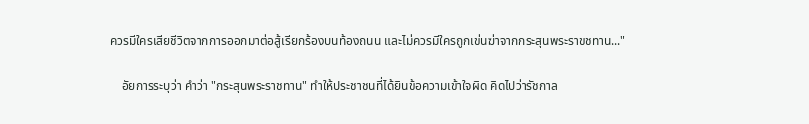ควรมีใครเสียชีวิตจากการออกมาต่อสู้เรียกร้องบนท้องถนน และไม่ควรมีใครถูกเข่นฆ่าจากกระสุนพระราขชทาน..."

    อัยการระบุว่า คำว่า "กระสุนพระราชทาน" ทำให้ประชาชนที่ได้ยินข้อความเข้าใจผิด คิดไปว่ารัชกาล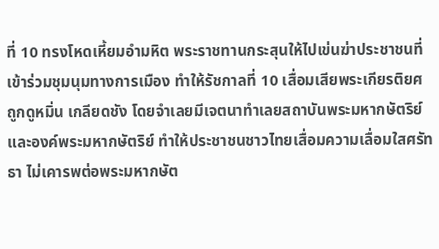ที่ 10 ทรงโหดเหี้ยมอำมหิต พระราชทานกระสุนให้ไปเข่นฆ่าประชาชนที่เข้าร่วมชุมนุมทางการเมือง ทำให้รัชกาลที่ 10 เสื่อมเสียพระเกียรติยศ ถูกดูหมิ่น เกลียดชัง โดยจำเลยมีเจตนาทำเลยสถาบันพระมหากษัตริย์และองค์พระมหากษัตริย์ ทำให้ประชาชนชาวไทยเสื่อมความเลื่อมใสศรัทธา ไม่เคารพต่อพระมหากษัต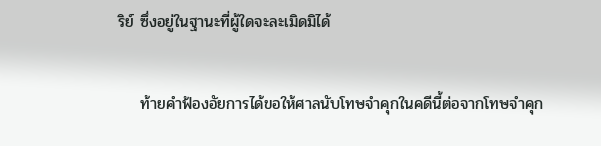ริย์ ซึ่งอยู่ในฐานะที่ผู้ใดจะละเมิดมิได้

    ท้ายคำฟ้องอัยการได้ขอให้ศาลนับโทษจำคุกในคดีนี้ต่อจากโทษจำคุก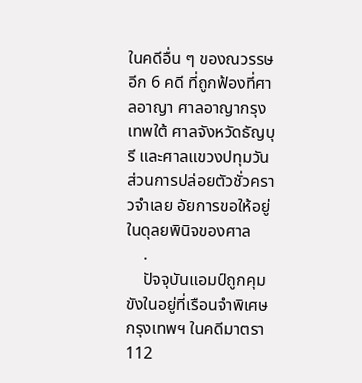ในคดีอื่น ๆ ของณวรรษอีก 6 คดี ที่ถูกฟ้องที่ศาลอาญา ศาลอาญากรุงเทพใต้ ศาลจังหวัดธัญบุรี และศาลแขวงปทุมวัน ส่วนการปล่อยตัวชั่วคราวจำเลย อัยการขอให้อยู่ในดุลยพินิจของศาล
    .
    ปัจจุบันแอมป์ถูกคุมขังในอยู่ที่เรือนจำพิเศษกรุงเทพฯ ในคดีมาตรา 112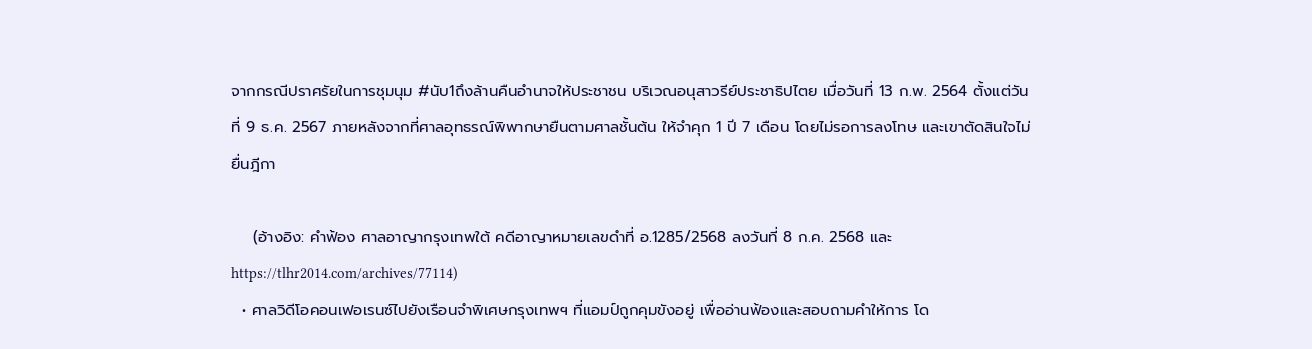จากกรณีปราศรัยในการชุมนุม #นับ1ถึงล้านคืนอำนาจให้ประชาชน บริเวณอนุสาวรีย์ประชาธิปไตย เมื่อวันที่ 13 ก.พ. 2564 ตั้งแต่วันที่ 9 ธ.ค. 2567 ภายหลังจากที่ศาลอุทธรณ์พิพากษายืนตามศาลชั้นต้น ให้จำคุก 1 ปี 7 เดือน โดยไม่รอการลงโทษ และเขาตัดสินใจไม่ยื่นฎีกา

    (อ้างอิง: คำฟ้อง ศาลอาญากรุงเทพใต้ คดีอาญาหมายเลขดำที่ อ.1285/2568 ลงวันที่ 8 ก.ค. 2568 และ https://tlhr2014.com/archives/77114)
  • ศาลวิดีโอคอนเฟอเรนซ์ไปยังเรือนจำพิเศษกรุงเทพฯ ที่แอมป์ถูกคุมขังอยู่ เพื่ออ่านฟ้องและสอบถามคำให้การ โด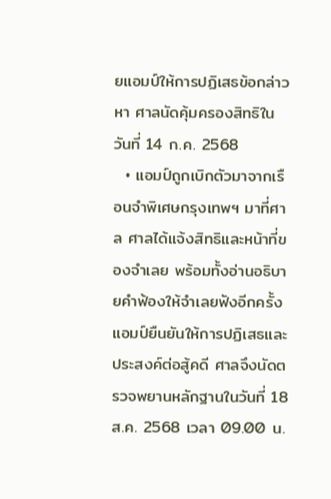ยแอมป์ให้การปฏิเสธข้อกล่าวหา ศาลนัดคุ้มครองสิทธิในวันที่ 14 ก.ค. 2568
  • แอมป์ถูกเบิกตัวมาจากเรือนจำพิเศษกรุงเทพฯ มาที่ศาล ศาลได้แจ้งสิทธิและหน้าที่ของจำเลย พร้อมทั้งอ่านอธิบายคำฟ้องให้จำเลยฟังอีกครั้ง แอมป์ยืนยันให้การปฏิเสธและประสงค์ต่อสู้คดี ศาลจึงนัดตรวจพยานหลักฐานในวันที่ 18 ส.ค. 2568 เวลา 09.00 น.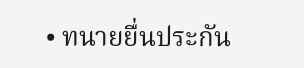• ทนายยื่นประกัน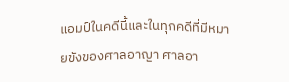แอมป์ในคดีนี้และในทุกคดีที่มีหมายขังของศาลอาญา ศาลอา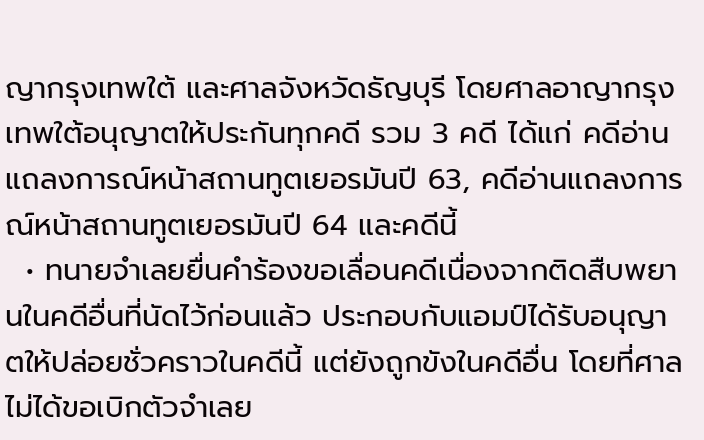ญากรุงเทพใต้ และศาลจังหวัดธัญบุรี โดยศาลอาญากรุงเทพใต้อนุญาตให้ประกันทุกคดี รวม 3 คดี ได้แก่ คดีอ่านแถลงการณ์หน้าสถานทูตเยอรมันปี 63, คดีอ่านแถลงการณ์หน้าสถานทูตเยอรมันปี 64 และคดีนี้
  • ทนายจำเลยยื่นคำร้องขอเลื่อนคดีเนื่องจากติดสืบพยานในคดีอื่นที่นัดไว้ก่อนแล้ว ประกอบกับแอมป์ได้รับอนุญาตให้ปล่อยชั่วคราวในคดีนี้ แต่ยังถูกขังในคดีอื่น โดยที่ศาลไม่ได้ขอเบิกตัวจำเลย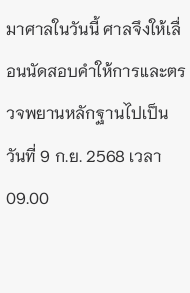มาศาลในวันนี้ ศาลจึงให้เลื่อนนัดสอบคำให้การและตรวจพยานหลักฐานไปเป็นวันที่ 9 ก.ย. 2568 เวลา 09.00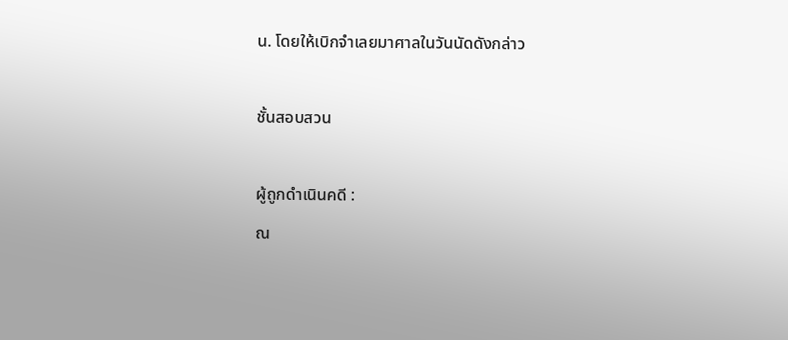น. โดยให้เบิกจำเลยมาศาลในวันนัดดังกล่าว

ชั้นสอบสวน

ผู้ถูกดำเนินคดี :
ณ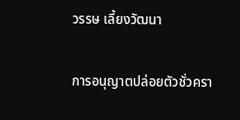วรรษ เลี้ยงวัฒนา

การอนุญาตปล่อยตัวชั่วครา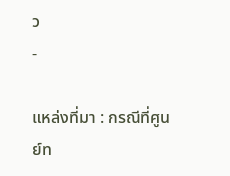ว
-

แหล่งที่มา : กรณีที่ศูนย์ท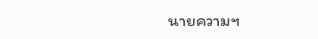นายความฯ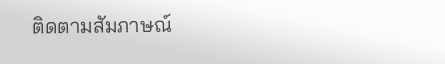ติดตามสัมภาษณ์